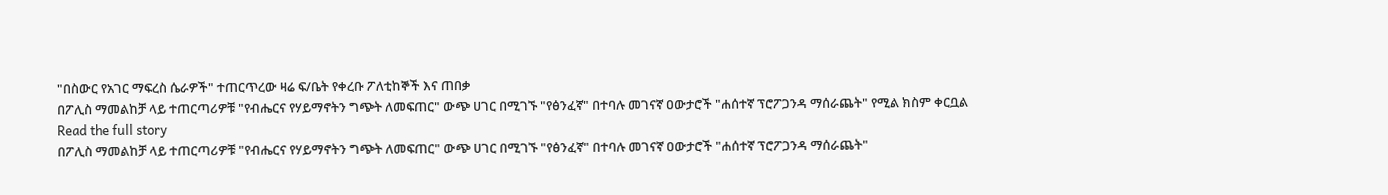"በስውር የአገር ማፍረስ ሴራዎች" ተጠርጥረው ዛሬ ፍ/ቤት የቀረቡ ፖለቲከኞች እና ጠበቃ
በፖሊስ ማመልከቻ ላይ ተጠርጣሪዎቹ "የብሔርና የሃይማኖትን ግጭት ለመፍጠር" ውጭ ሀገር በሚገኙ "የፅንፈኛ" በተባሉ መገናኛ ዐውታሮች "ሐሰተኛ ፕሮፖጋንዳ ማሰራጨት" የሚል ክስም ቀርቧል
Read the full story
በፖሊስ ማመልከቻ ላይ ተጠርጣሪዎቹ "የብሔርና የሃይማኖትን ግጭት ለመፍጠር" ውጭ ሀገር በሚገኙ "የፅንፈኛ" በተባሉ መገናኛ ዐውታሮች "ሐሰተኛ ፕሮፖጋንዳ ማሰራጨት"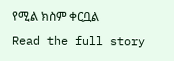የሚል ክስም ቀርቧል
Read the full story